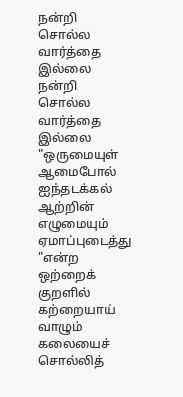நன்றி சொல்ல வார்த்தை இல்லை
நன்றி சொல்ல வார்த்தை இல்லை
"ஒருமையுள் ஆமைபோல் ஐந்தடக்கல் ஆற்றின்
எழுமையும் ஏமாப்புடைத்து "என்ற
ஒற்றைக் குறளில்
கற்றையாய்
வாழும் கலையைச் சொல்லித்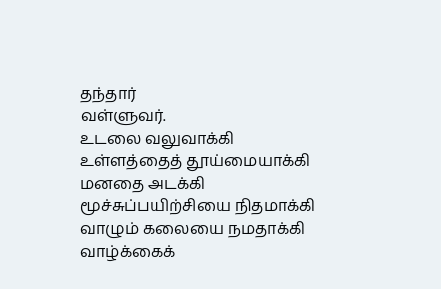தந்தார்
வள்ளுவர்.
உடலை வலுவாக்கி
உள்ளத்தைத் தூய்மையாக்கி
மனதை அடக்கி
மூச்சுப்பயிற்சியை நிதமாக்கி
வாழும் கலையை நமதாக்கி
வாழ்க்கைக்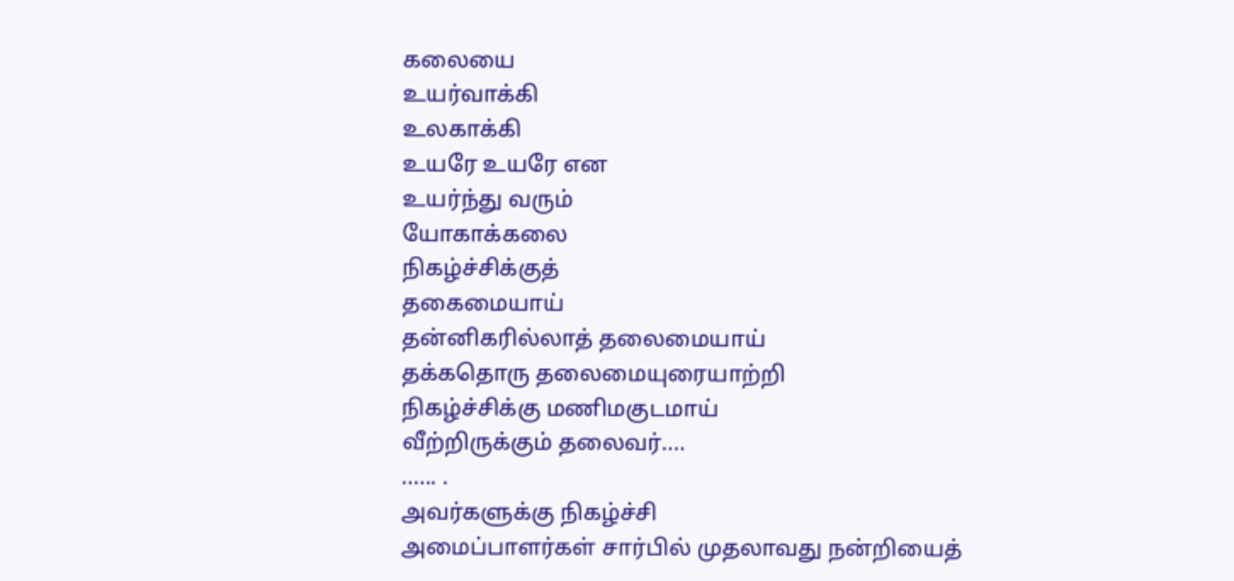கலையை
உயர்வாக்கி
உலகாக்கி
உயரே உயரே என
உயர்ந்து வரும்
யோகாக்கலை
நிகழ்ச்சிக்குத்
தகைமையாய்
தன்னிகரில்லாத் தலைமையாய்
தக்கதொரு தலைமையுரையாற்றி
நிகழ்ச்சிக்கு மணிமகுடமாய்
வீற்றிருக்கும் தலைவர்....
...... .
அவர்களுக்கு நிகழ்ச்சி
அமைப்பாளர்கள் சார்பில் முதலாவது நன்றியைத்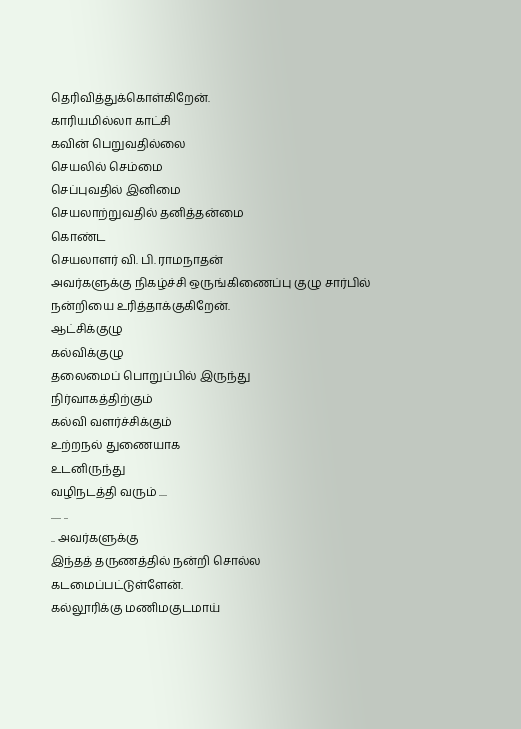தெரிவித்துக்கொள்கிறேன்.
காரியமில்லா காட்சி
கவின் பெறுவதில்லை
செயலில் செம்மை
செப்புவதில் இனிமை
செயலாற்றுவதில் தனித்தன்மை
கொண்ட
செயலாளர் வி. பி. ராமநாதன்
அவர்களுக்கு நிகழ்ச்சி ஒருங்கிணைப்பு குழு சார்பில் நன்றியை உரித்தாக்குகிறேன்.
ஆட்சிக்குழு
கல்விக்குழு
தலைமைப் பொறுப்பில் இருந்து
நிர்வாகத்திற்கும்
கல்வி வளர்ச்சிக்கும்
உற்றநல் துணையாக
உடனிருந்து
வழிநடத்தி வரும் ....
..... ..
.. அவர்களுக்கு
இந்தத் தருணத்தில் நன்றி சொல்ல
கடமைப்பட்டுள்ளேன்.
கல்லூரிக்கு மணிமகுடமாய்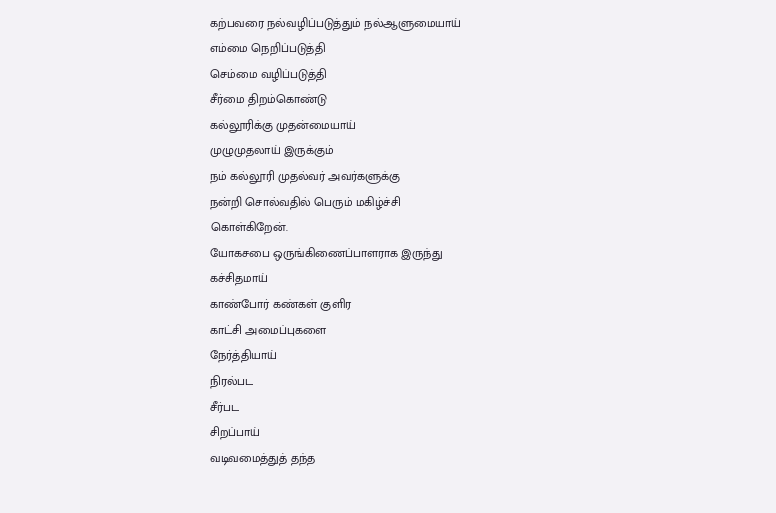கற்பவரை நல்வழிப்படுத்தும் நல்ஆளுமையாய்
எம்மை நெறிப்படுத்தி
செம்மை வழிப்படுத்தி
சீர்மை திறம்கொண்டு
கல்லூரிக்கு முதன்மையாய்
முழுமுதலாய் இருக்கும்
நம் கல்லூரி முதல்வர் அவர்களுக்கு
நன்றி சொல்வதில் பெரும் மகிழ்ச்சி
கொள்கிறேன்.
யோகசபை ஒருங்கிணைப்பாளராக இருந்து
கச்சிதமாய்
காண்போர் கண்கள் குளிர
காட்சி அமைப்புகளை
நேர்த்தியாய்
நிரல்பட
சீர்பட
சிறப்பாய்
வடிவமைத்துத் தந்த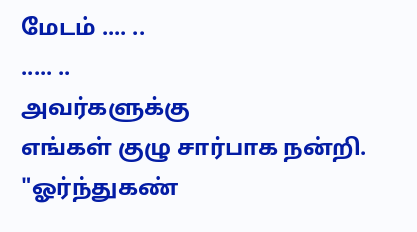மேடம் .... ..
..... ..
அவர்களுக்கு
எங்கள் குழு சார்பாக நன்றி.
"ஓர்ந்துகண்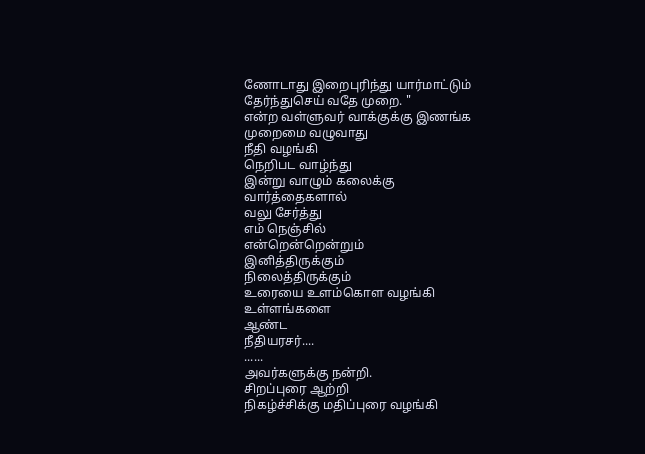ணோடாது இறைபுரிந்து யார்மாட்டும்
தேர்ந்துசெய் வதே முறை. "
என்ற வள்ளுவர் வாக்குக்கு இணங்க
முறைமை வழுவாது
நீதி வழங்கி
நெறிபட வாழ்ந்து
இன்று வாழும் கலைக்கு
வார்த்தைகளால்
வலு சேர்த்து
எம் நெஞ்சில்
என்றென்றென்றும்
இனித்திருக்கும்
நிலைத்திருக்கும்
உரையை உளம்கொள வழங்கி
உள்ளங்களை
ஆண்ட
நீதியரசர்....
......
அவர்களுக்கு நன்றி.
சிறப்புரை ஆற்றி
நிகழ்ச்சிக்கு மதிப்புரை வழங்கி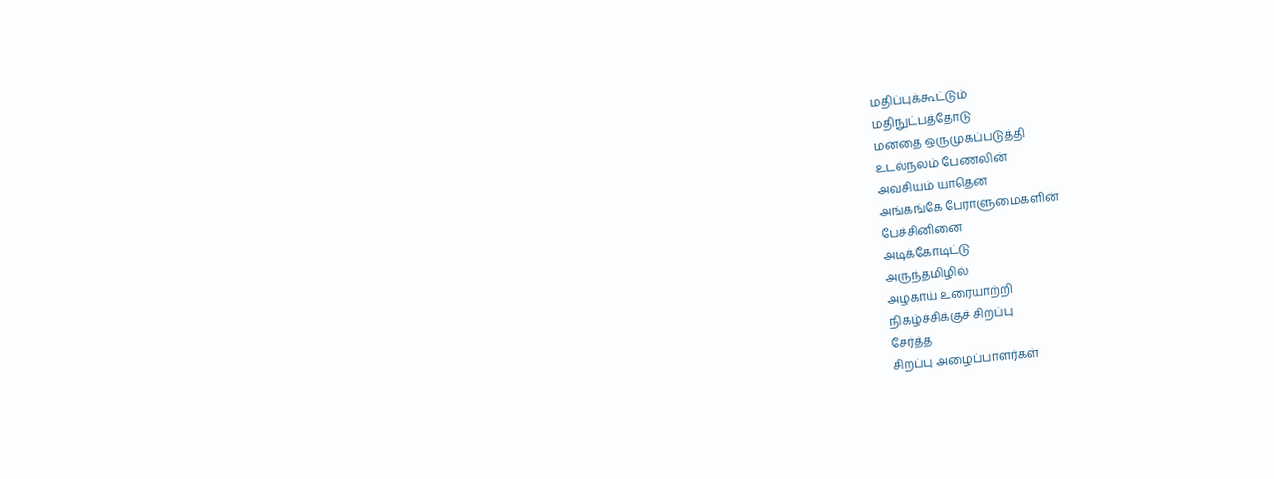மதிப்புக்கூட்டும்
மதிநுட்பத்தோடு
மனதை ஒருமுகப்படுத்தி
உடல்நலம் பேணலின்
அவசியம் யாதென
அங்கங்கே பேராளுமைகளின்
பேச்சினினை
அடிக்கோடிட்டு
அருந்தமிழில்
அழகாய் உரையாற்றி
நிகழ்ச்சிக்குச் சிறப்பு
சேர்த்த
சிறப்பு அழைப்பாளர்கள்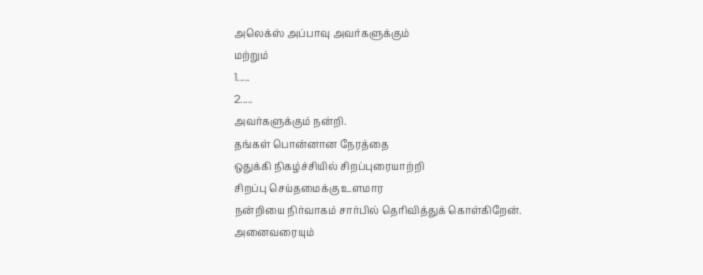அலெக்ஸ் அப்பாவு அவர்களுக்கும்
மற்றும்
1.....
2.....
அவர்களுக்கும் நன்றி.
தங்கள் பொன்னான நேரத்தை
ஒதுக்கி நிகழ்ச்சியில் சிறப்புரையாற்றி
சிறப்பு செய்தமைக்கு உளமார
நன்றியை நிர்வாகம் சார்பில் தெரிவித்துக் கொள்கிறேன்.
அனைவரையும்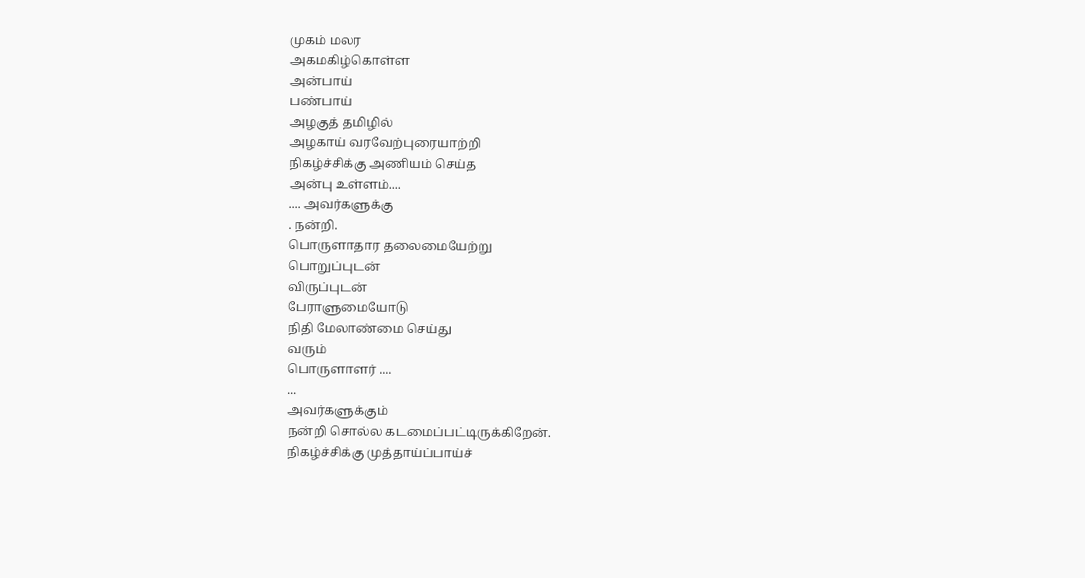முகம் மலர
அகமகிழ்கொள்ள
அன்பாய்
பண்பாய்
அழகுத் தமிழில்
அழகாய் வரவேற்புரையாற்றி
நிகழ்ச்சிக்கு அணியம் செய்த
அன்பு உள்ளம்....
.... அவர்களுக்கு
. நன்றி.
பொருளாதார தலைமையேற்று
பொறுப்புடன்
விருப்புடன்
பேராளுமையோடு
நிதி மேலாண்மை செய்து
வரும்
பொருளாளர் ....
...
அவர்களுக்கும்
நன்றி சொல்ல கடமைப்பட்டிருக்கிறேன்.
நிகழ்ச்சிக்கு முத்தாய்ப்பாய்ச்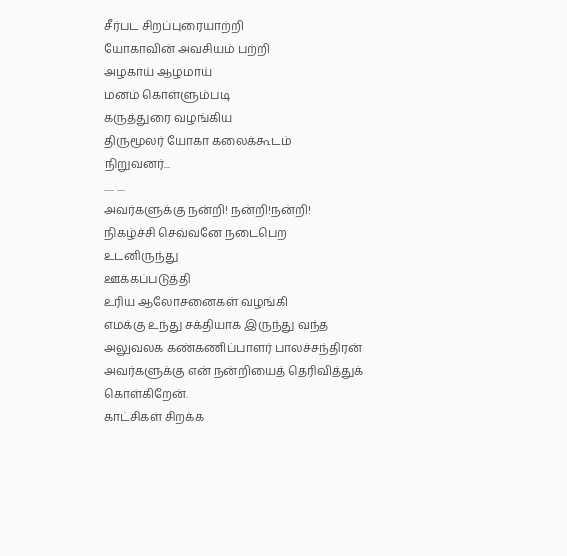சீர்பட சிறப்புரையாற்றி
யோகாவின் அவசியம் பற்றி
அழகாய் ஆழமாய்
மனம் கொள்ளும்படி
கருத்துரை வழங்கிய
திருமூலர் யோகா கலைக்கூடம்
நிறுவனர்...
..... ....
அவர்களுக்கு நன்றி! நன்றி!நன்றி!
நிகழ்ச்சி செவ்வனே நடைபெற
உடனிருந்து
ஊக்கப்படுத்தி
உரிய ஆலோசனைகள் வழங்கி
எமக்கு உந்து சக்தியாக இருந்து வந்த
அலுவலக கண்கணிப்பாளர் பாலச்சந்திரன் அவர்களுக்கு என் நன்றியைத் தெரிவித்துக் கொள்கிறேன்.
காட்சிகள் சிறக்க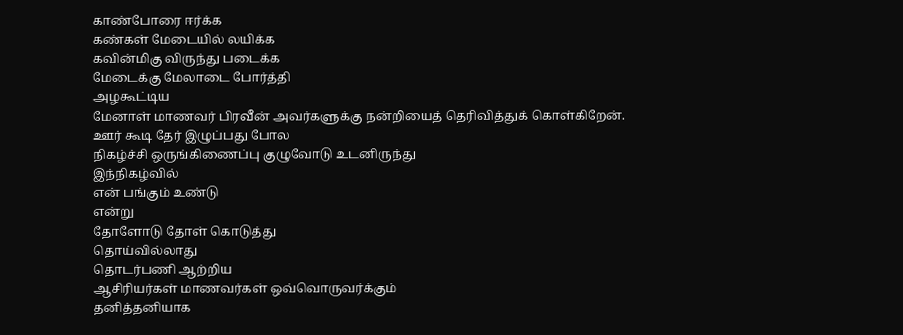காண்போரை ஈர்க்க
கண்கள் மேடையில் லயிக்க
கவின்மிகு விருந்து படைக்க
மேடைக்கு மேலாடை போர்த்தி
அழகூட்டிய
மேனாள் மாணவர் பிரவீன் அவர்களுக்கு நன்றியைத் தெரிவித்துக் கொள்கிறேன்.
ஊர் கூடி தேர் இழுப்பது போல
நிகழ்ச்சி ஒருங்கிணைப்பு குழுவோடு உடனிருந்து
இந்நிகழ்வில்
என் பங்கும் உண்டு
என்று
தோளோடு தோள் கொடுத்து
தொய்வில்லாது
தொடர்பணி ஆற்றிய
ஆசிரியர்கள் மாணவர்கள் ஒவ்வொருவர்க்கும்
தனித்தனியாக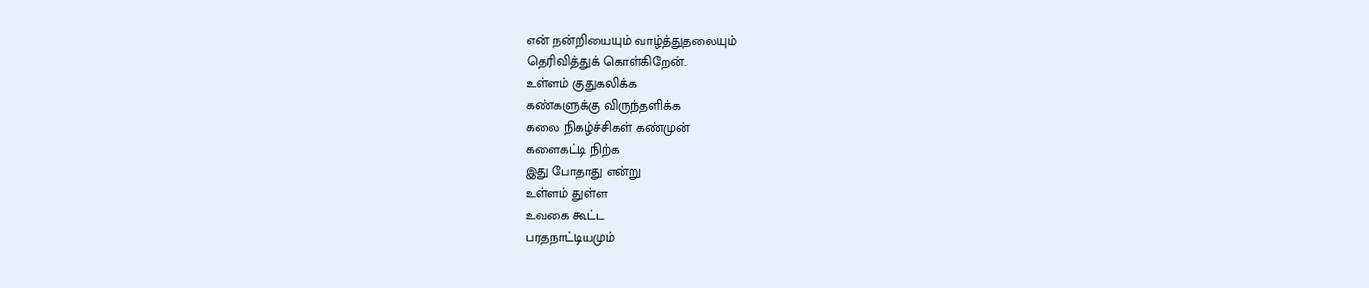என் நன்றியையும் வாழ்த்துதலையும்
தெரிவித்துக் கொள்கிறேன்.
உள்ளம் குதுகலிக்க
கண்களுக்கு விருந்தளிக்க
கலை நிகழ்ச்சிகள் கண்முன்
களைகட்டி நிற்க
இது போதாது என்று
உள்ளம் துள்ள
உவகை கூட்ட
பரதநாட்டியமும்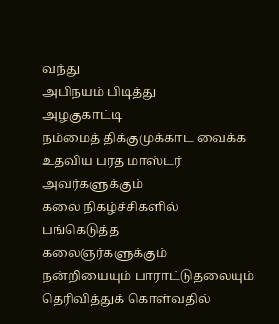வந்து
அபிநயம் பிடித்து
அழகுகாட்டி
நம்மைத் திக்குமுக்காட வைக்க
உதவிய பரத மாஸ்டர் அவர்களுக்கும்
கலை நிகழ்ச்சிகளில் பங்கெடுத்த
கலைஞர்களுக்கும்
நன்றியையும் பாராட்டுதலையும் தெரிவித்துக் கொள்வதில்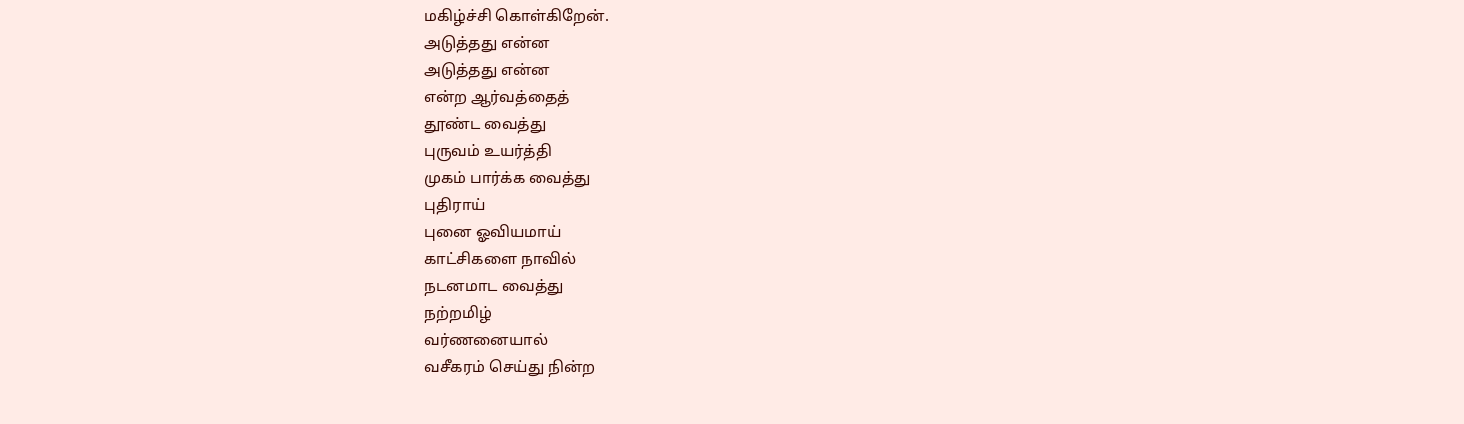மகிழ்ச்சி கொள்கிறேன்.
அடுத்தது என்ன
அடுத்தது என்ன
என்ற ஆர்வத்தைத்
தூண்ட வைத்து
புருவம் உயர்த்தி
முகம் பார்க்க வைத்து
புதிராய்
புனை ஓவியமாய்
காட்சிகளை நாவில்
நடனமாட வைத்து
நற்றமிழ்
வர்ணனையால்
வசீகரம் செய்து நின்ற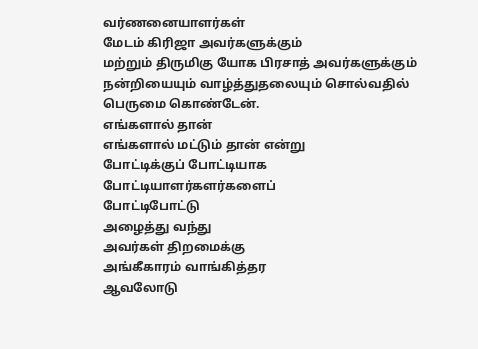வர்ணனையாளர்கள்
மேடம் கிரிஜா அவர்களுக்கும்
மற்றும் திருமிகு யோக பிரசாத் அவர்களுக்கும் நன்றியையும் வாழ்த்துதலையும் சொல்வதில்
பெருமை கொண்டேன்.
எங்களால் தான்
எங்களால் மட்டும் தான் என்று
போட்டிக்குப் போட்டியாக
போட்டியாளர்களர்களைப்
போட்டிபோட்டு
அழைத்து வந்து
அவர்கள் திறமைக்கு
அங்கீகாரம் வாங்கித்தர
ஆவலோடு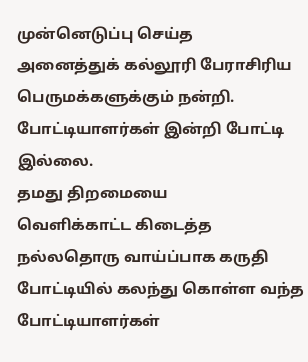முன்னெடுப்பு செய்த
அனைத்துக் கல்லூரி பேராசிரிய பெருமக்களுக்கும் நன்றி.
போட்டியாளர்கள் இன்றி போட்டி இல்லை.
தமது திறமையை
வெளிக்காட்ட கிடைத்த
நல்லதொரு வாய்ப்பாக கருதி
போட்டியில் கலந்து கொள்ள வந்த போட்டியாளர்கள்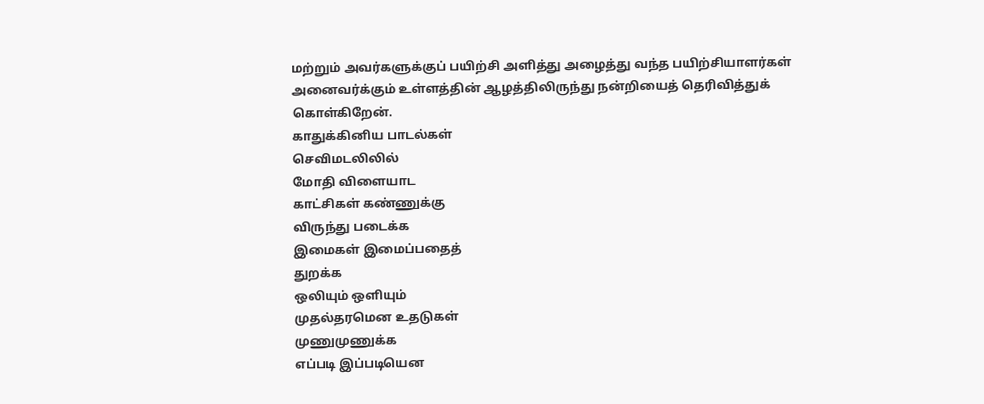மற்றும் அவர்களுக்குப் பயிற்சி அளித்து அழைத்து வந்த பயிற்சியாளர்கள் அனைவர்க்கும் உள்ளத்தின் ஆழத்திலிருந்து நன்றியைத் தெரிவித்துக் கொள்கிறேன்.
காதுக்கினிய பாடல்கள்
செவிமடலிலில்
மோதி விளையாட
காட்சிகள் கண்ணுக்கு
விருந்து படைக்க
இமைகள் இமைப்பதைத்
துறக்க
ஒலியும் ஒளியும்
முதல்தரமென உதடுகள்
முணுமுணுக்க
எப்படி இப்படியென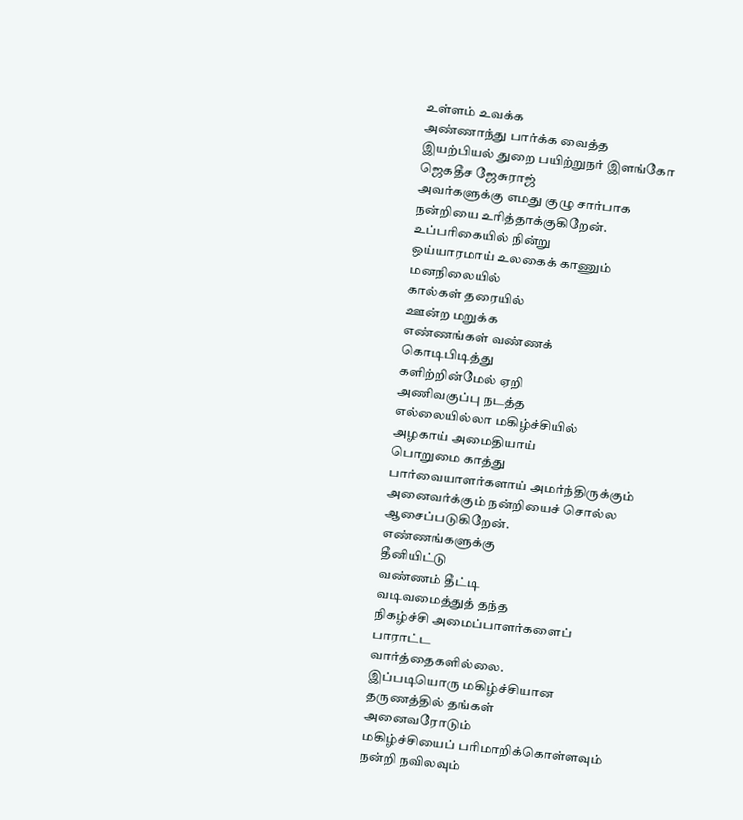உள்ளம் உவக்க
அண்ணாந்து பார்க்க வைத்த
இயற்பியல் துறை பயிற்றுநர் இளங்கோ ஜெகதீச ஜேசுராஜ்
அவர்களுக்கு எமது குழு சார்பாக நன்றியை உரித்தாக்குகிறேன்.
உப்பரிகையில் நின்று
ஒய்யாரமாய் உலகைக் காணும்
மனநிலையில்
கால்கள் தரையில்
ஊன்ற மறுக்க
எண்ணங்கள் வண்ணக்
கொடிபிடித்து
களிற்றின்மேல் ஏறி
அணிவகுப்பு நடத்த
எல்லையில்லா மகிழ்ச்சியில்
அழகாய் அமைதியாய்
பொறுமை காத்து
பார்வையாளர்களாய் அமர்ந்திருக்கும்
அனைவர்க்கும் நன்றியைச் சொல்ல ஆசைப்படுகிறேன்.
எண்ணங்களுக்கு
தீனியிட்டு
வண்ணம் தீட்டி
வடிவமைத்துத் தந்த
நிகழ்ச்சி அமைப்பாளர்களைப்
பாராட்ட
வார்த்தைகளில்லை.
இப்படியொரு மகிழ்ச்சியான
தருணத்தில் தங்கள்
அனைவரோடும்
மகிழ்ச்சியைப் பரிமாறிக்கொள்ளவும்
நன்றி நவிலவும்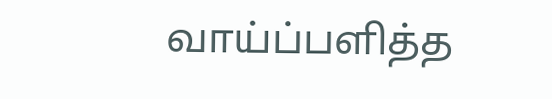வாய்ப்பளித்த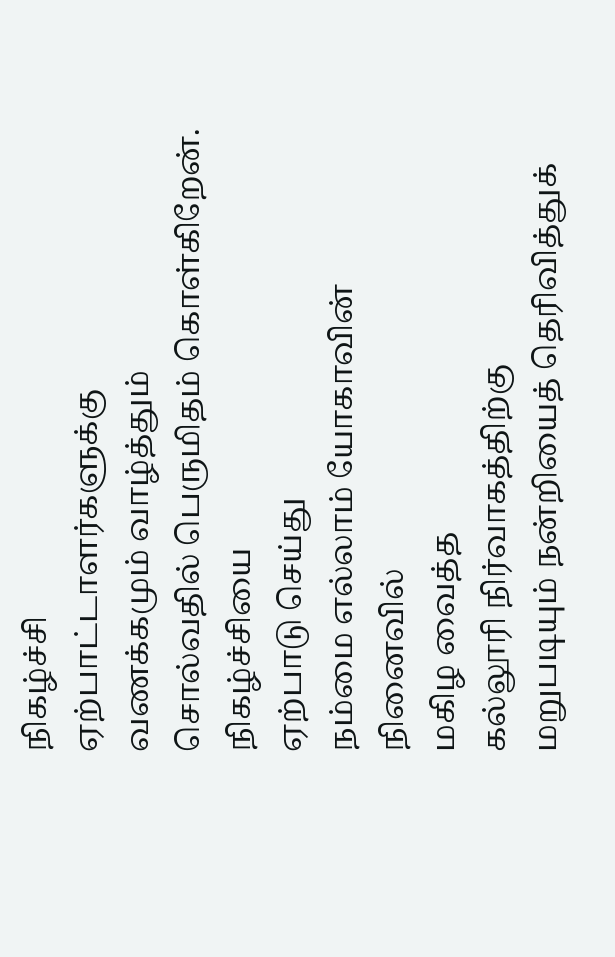நிகழ்ச்சி
ஏற்பாட்டாளர்களுக்கு
வணக்கமும் வாழ்த்தும்
சொல்வதில் பெருமிதம் கொள்கிறேன்.
நிகழ்ச்சியை
ஏற்பாடு செய்து
நம்மை எல்லாம் யோகாவின்
நினைவில்
மகிழ வைத்த
கல்லூரி நிர்வாகத்திற்கு
மறுபடியும் நன்றியைத் தெரிவித்துக்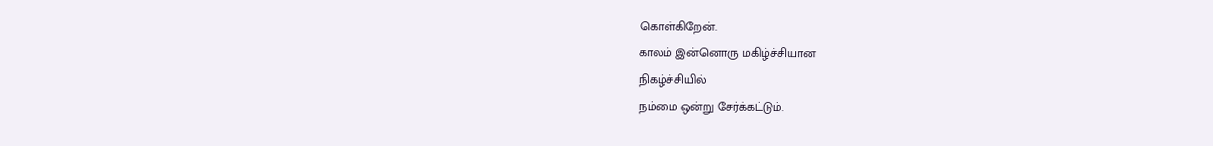கொள்கிறேன்.
காலம் இன்னொரு மகிழ்ச்சியான
நிகழ்ச்சியில்
நம்மை ஒன்று சேர்க்கட்டும்.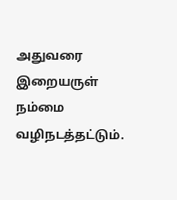அதுவரை இறையருள் நம்மை
வழிநடத்தட்டும்.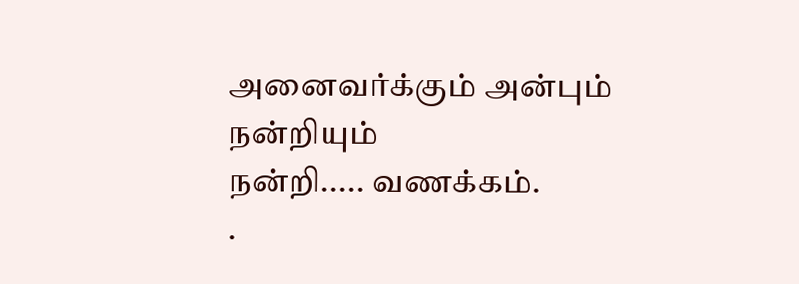அனைவர்க்கும் அன்பும்
நன்றியும்
நன்றி..... வணக்கம்.
.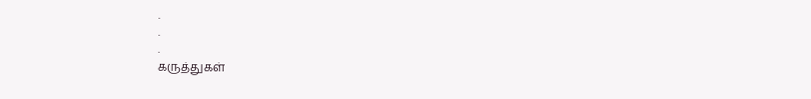.
.
.
கருத்துகள்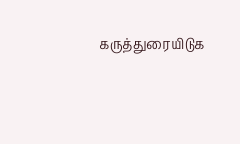கருத்துரையிடுக